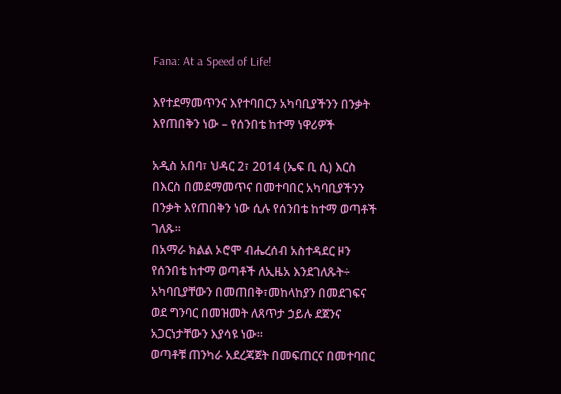Fana: At a Speed of Life!

እየተደማመጥንና እየተባበርን አካባቢያችንን በንቃት እየጠበቅን ነው – የሰንበቴ ከተማ ነዋሪዎች

አዲስ አበባ፣ ህዳር 2፣ 2014 (ኤፍ ቢ ሲ) እርስ በእርስ በመደማመጥና በመተባበር አካባቢያችንን በንቃት እየጠበቅን ነው ሲሉ የሰንበቴ ከተማ ወጣቶች ገለጹ።
በአማራ ክልል ኦሮሞ ብሔረሰብ አስተዳደር ዞን የሰንበቴ ከተማ ወጣቶች ለኢዜአ እንደገለጹት÷ አካባቢያቸውን በመጠበቅ፣መከላከያን በመደገፍና ወደ ግንባር በመዝመት ለጸጥታ ኃይሉ ደጀንና አጋርነታቸውን እያሳዩ ነው።
ወጣቶቹ ጠንካራ አደረጃጀት በመፍጠርና በመተባበር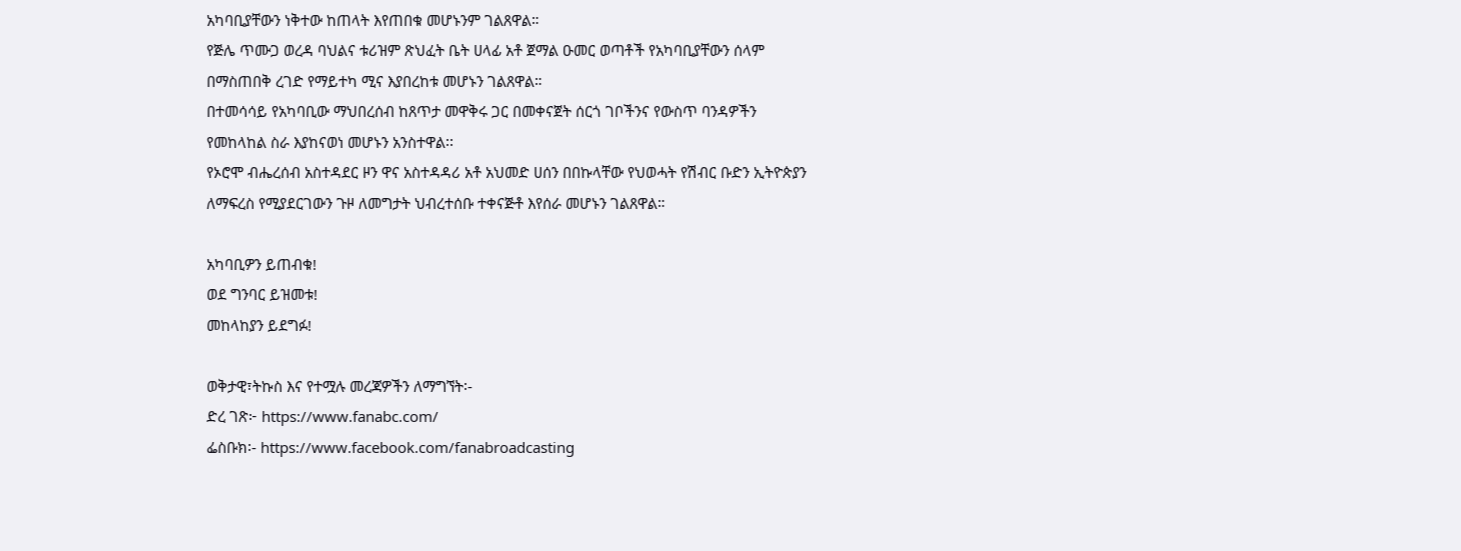አካባቢያቸውን ነቅተው ከጠላት እየጠበቁ መሆኑንም ገልጸዋል።
የጅሌ ጥሙጋ ወረዳ ባህልና ቱሪዝም ጽህፈት ቤት ሀላፊ አቶ ጀማል ዑመር ወጣቶች የአካባቢያቸውን ሰላም በማስጠበቅ ረገድ የማይተካ ሚና እያበረከቱ መሆኑን ገልጸዋል።
በተመሳሳይ የአካባቢው ማህበረሰብ ከጸጥታ መዋቅሩ ጋር በመቀናጀት ሰርጎ ገቦችንና የውስጥ ባንዳዎችን የመከላከል ስራ እያከናወነ መሆኑን አንስተዋል፡፡
የኦሮሞ ብሔረሰብ አስተዳደር ዞን ዋና አስተዳዳሪ አቶ አህመድ ሀሰን በበኩላቸው የህወሓት የሽብር ቡድን ኢትዮጵያን ለማፍረስ የሚያደርገውን ጉዞ ለመግታት ህብረተሰቡ ተቀናጅቶ እየሰራ መሆኑን ገልጸዋል።

አካባቢዎን ይጠብቁ!
ወደ ግንባር ይዝመቱ!
መከላከያን ይደግፉ!

ወቅታዊ፣ትኩስ እና የተሟሉ መረጃዎችን ለማግኘት፡-
ድረ ገጽ፦ https://www.fanabc.com/
ፌስቡክ፡- https://www.facebook.com/fanabroadcasting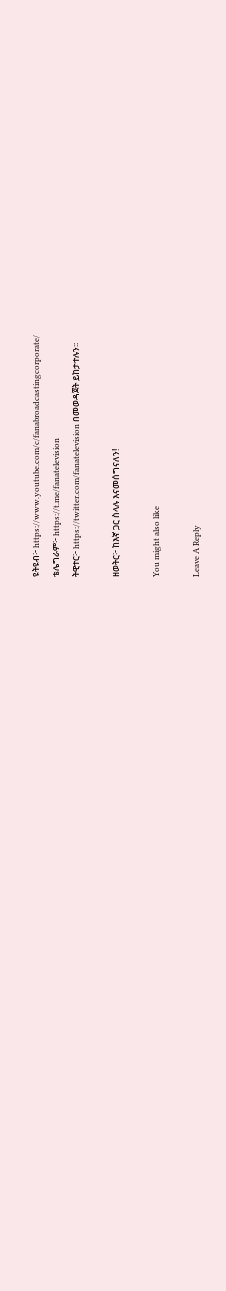ዩትዩብ፦ https://www.youtube.com/c/fanabroadcastingcorporate/
ቴሌግራም፦ https://t.me/fanatelevision
ትዊተር፦ https://twitter.com/fanatelevision በመወዳጀት ይከታተሉን፡፡

ዘወትር፦ ከእኛ ጋር ስላሉ እናመሰግናለን!

You might also like

Leave A Reply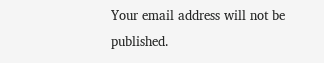Your email address will not be published.